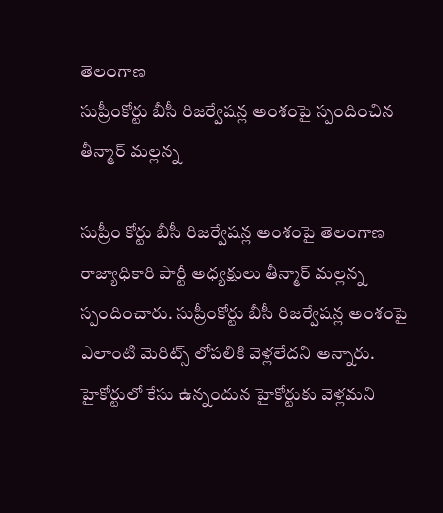తెలంగాణ
సుప్రీంకోర్టు బీసీ రిజర్వేషన్ల అంశంపై స్పందించిన తీన్మార్ మల్లన్న

సుప్రీం కోర్టు బీసీ రిజర్వేషన్ల అంశంపై తెలంగాణ రాజ్యాధికారి పార్టీ అధ్యక్షులు తీన్మార్ మల్లన్న స్పందించారు. సుప్రీంకోర్టు బీసీ రిజర్వేషన్ల అంశంపై ఎలాంటి మెరిట్స్ లోపలికి వెళ్లలేదని అన్నారు. హైకోర్టులో కేసు ఉన్నందున హైకోర్టుకు వెళ్లమని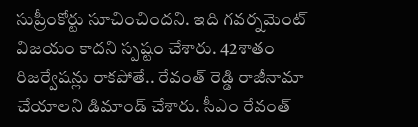సుప్రీంకోర్టు సూచించిందని. ఇది గవర్నమెంట్ విజయం కాదని స్పష్టం చేశారు. 42శాతం రిజర్వేషన్లు రాకపోతే.. రేవంత్ రెడ్డి రాజీనామా చేయాలని డిమాండ్ చేశారు. సీఎం రేవంత్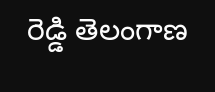రెడ్డి తెలంగాణ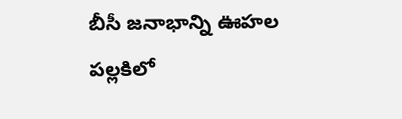బీసీ జనాభాన్ని ఊహల పల్లకిలో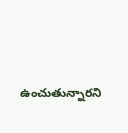ఉంచుతున్నారని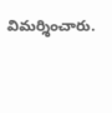విమర్శించారు.